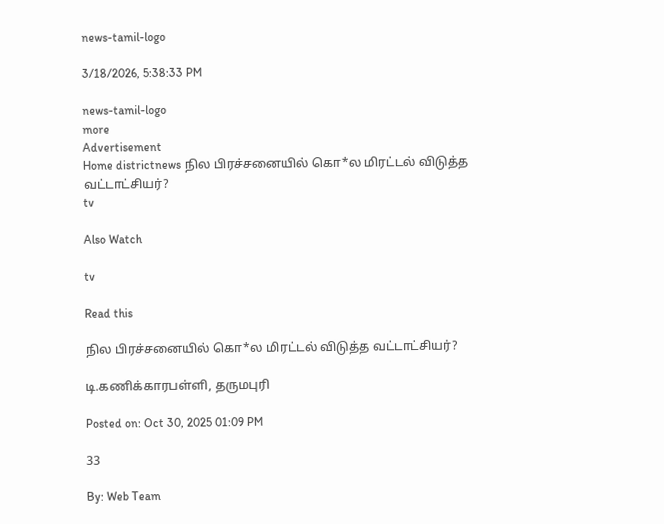news-tamil-logo

3/18/2026, 5:38:33 PM

news-tamil-logo
more
Advertisement
Home districtnews நில பிரச்சனையில் கொ*ல மிரட்டல் விடுத்த வட்டாட்சியர்?
tv

Also Watch

tv

Read this

நில பிரச்சனையில் கொ*ல மிரட்டல் விடுத்த வட்டாட்சியர்?

டி.கணிக்காரபள்ளி, தருமபுரி

Posted on: Oct 30, 2025 01:09 PM

33

By: Web Team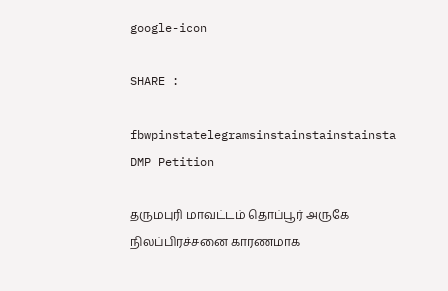google-icon

SHARE :

fbwpinstatelegramsinstainstainstainsta
DMP Petition

தருமபுரி மாவட்டம் தொப்பூர் அருகே நிலப்பிரச்சனை காரணமாக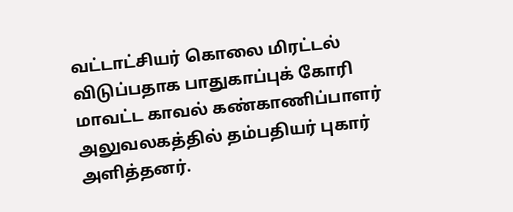வட்டாட்சியர் கொலை மிரட்டல் விடுப்பதாக பாதுகாப்புக் கோரி மாவட்ட காவல் கண்காணிப்பாளர் அலுவலகத்தில் தம்பதியர் புகார் அளித்தனர்.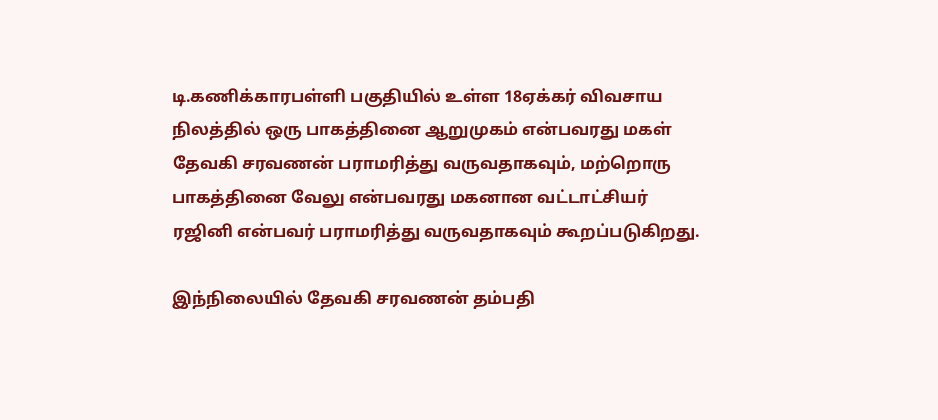டி.கணிக்காரபள்ளி பகுதியில் உள்ள 18ஏக்கர் விவசாய நிலத்தில் ஒரு பாகத்தினை ஆறுமுகம் என்பவரது மகள் தேவகி சரவணன் பராமரித்து வருவதாகவும், மற்றொரு பாகத்தினை வேலு என்பவரது மகனான வட்டாட்சியர் ரஜினி என்பவர் பராமரித்து வருவதாகவும் கூறப்படுகிறது.

இந்நிலையில் தேவகி சரவணன் தம்பதி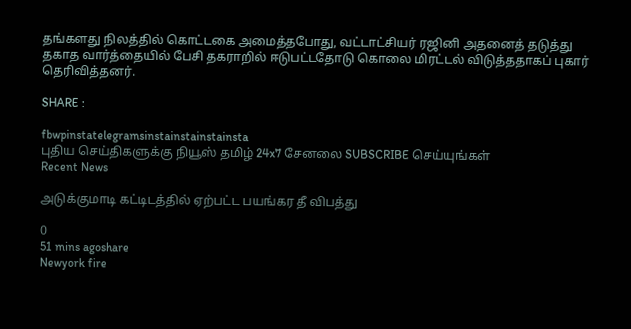தங்களது நிலத்தில் கொட்டகை அமைத்தபோது, வட்டாட்சியர் ரஜினி அதனைத் தடுத்து தகாத வார்த்தையில் பேசி தகராறில் ஈடுபட்டதோடு கொலை மிரட்டல் விடுத்ததாகப் புகார் தெரிவித்தனர்.

SHARE :

fbwpinstatelegramsinstainstainstainsta
புதிய செய்திகளுக்கு நியூஸ் தமிழ் 24x7 சேனலை SUBSCRIBE செய்யுங்கள்
Recent News

அடுக்குமாடி கட்டிடத்தில் ஏற்பட்ட பயங்கர தீ விபத்து

0
51 mins agoshare
Newyork fire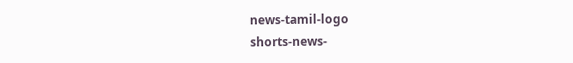news-tamil-logo
shorts-news-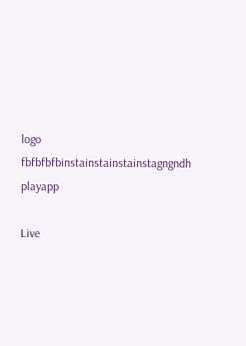logo
fbfbfbfbinstainstainstainstagngndh
playapp

Live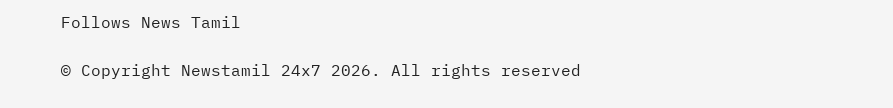Follows News Tamil

© Copyright Newstamil 24x7 2026. All rights reserved